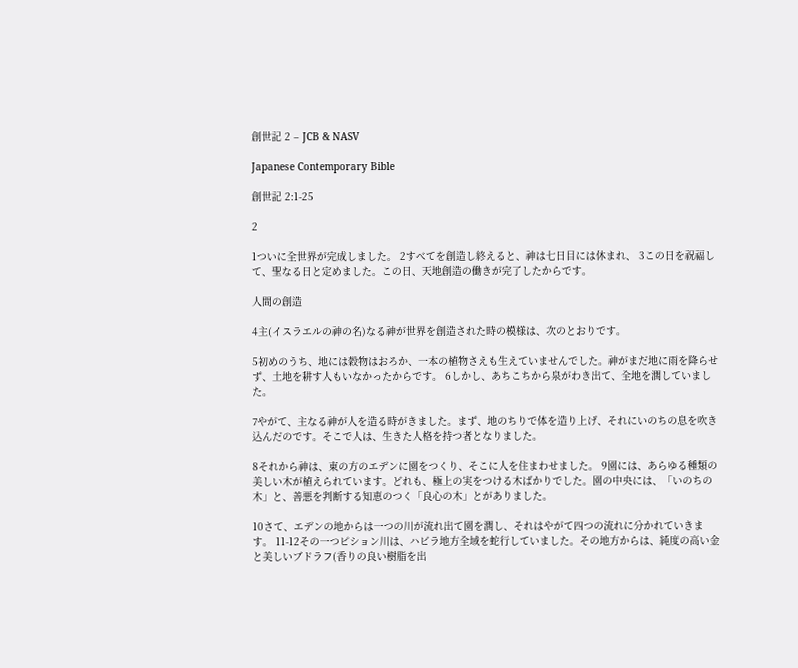創世記 2 – JCB & NASV

Japanese Contemporary Bible

創世記 2:1-25

2

1ついに全世界が完成しました。 2すべてを創造し終えると、神は七日目には休まれ、 3この日を祝福して、聖なる日と定めました。この日、天地創造の働きが完了したからです。

人間の創造

4主(イスラエルの神の名)なる神が世界を創造された時の模様は、次のとおりです。

5初めのうち、地には穀物はおろか、一本の植物さえも生えていませんでした。神がまだ地に雨を降らせず、土地を耕す人もいなかったからです。 6しかし、あちこちから泉がわき出て、全地を潤していました。

7やがて、主なる神が人を造る時がきました。まず、地のちりで体を造り上げ、それにいのちの息を吹き込んだのです。そこで人は、生きた人格を持つ者となりました。

8それから神は、東の方のエデンに園をつくり、そこに人を住まわせました。 9園には、あらゆる種類の美しい木が植えられています。どれも、極上の実をつける木ばかりでした。園の中央には、「いのちの木」と、善悪を判断する知恵のつく「良心の木」とがありました。

10さて、エデンの地からは一つの川が流れ出て園を潤し、それはやがて四つの流れに分かれていきます。 11-12その一つピション川は、ハビラ地方全域を蛇行していました。その地方からは、純度の高い金と美しいブドラフ(香りの良い樹脂を出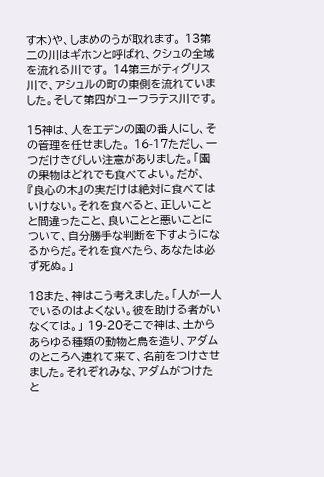す木)や、しまめのうが取れます。 13第二の川はギホンと呼ばれ、クシュの全域を流れる川です。 14第三がティグリス川で、アシュルの町の東側を流れていました。そして第四がユーフラテス川です。

15神は、人をエデンの園の番人にし、その管理を任せました。 16-17ただし、一つだけきびしい注意がありました。「園の果物はどれでも食べてよい。だが、『良心の木』の実だけは絶対に食べてはいけない。それを食べると、正しいことと間違ったこと、良いことと悪いことについて、自分勝手な判断を下すようになるからだ。それを食べたら、あなたは必ず死ぬ。」

18また、神はこう考えました。「人が一人でいるのはよくない。彼を助ける者がいなくては。」 19-20そこで神は、土からあらゆる種類の動物と鳥を造り、アダムのところへ連れて来て、名前をつけさせました。それぞれみな、アダムがつけたと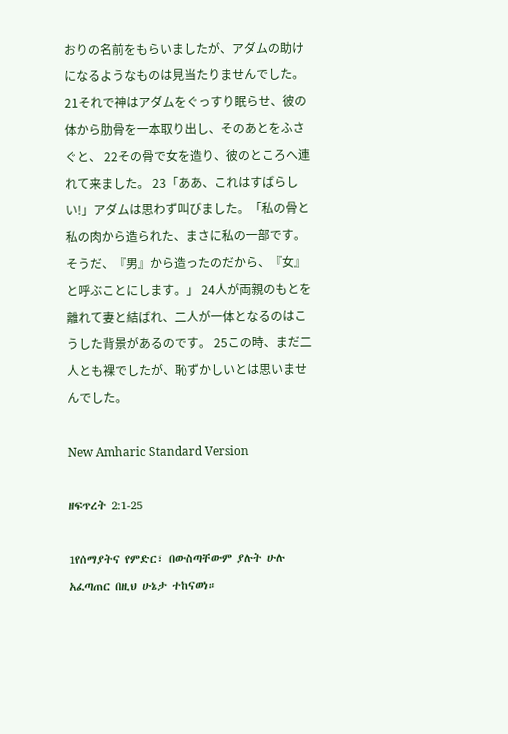おりの名前をもらいましたが、アダムの助けになるようなものは見当たりませんでした。 21それで神はアダムをぐっすり眠らせ、彼の体から肋骨を一本取り出し、そのあとをふさぐと、 22その骨で女を造り、彼のところへ連れて来ました。 23「ああ、これはすばらしい!」アダムは思わず叫びました。「私の骨と私の肉から造られた、まさに私の一部です。そうだ、『男』から造ったのだから、『女』と呼ぶことにします。」 24人が両親のもとを離れて妻と結ばれ、二人が一体となるのはこうした背景があるのです。 25この時、まだ二人とも裸でしたが、恥ずかしいとは思いませんでした。

New Amharic Standard Version

ዘፍጥረት 2:1-25

1የሰማያትና የምድር፣ በውስጣቸውም ያሉት ሁሉ አፈጣጠር በዚህ ሁኔታ ተከናወነ።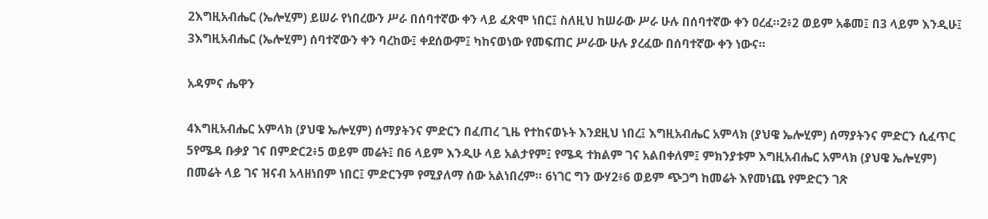2እግዚአብሔር (ኤሎሂም) ይሠራ የነበረውን ሥራ በሰባተኛው ቀን ላይ ፈጽሞ ነበር፤ ስለዚህ ከሠራው ሥራ ሁሉ በሰባተኛው ቀን ዐረፈ።2፥2 ወይም አቆመ፤ በ3 ላይም እንዲሁ፤ 3እግዚአብሔር (ኤሎሂም) ሰባተኛውን ቀን ባረከው፤ ቀደሰውም፤ ካከናወነው የመፍጠር ሥራው ሁሉ ያረፈው በሰባተኛው ቀን ነውና።

አዳምና ሔዋን

4እግዚአብሔር አምላክ (ያህዌ ኤሎሂም) ሰማያትንና ምድርን በፈጠረ ጊዜ የተከናወኑት እንደዚህ ነበረ፤ እግዚአብሔር አምላክ (ያህዌ ኤሎሂም) ሰማያትንና ምድርን ሲፈጥር 5የሜዳ ቡቃያ ገና በምድር2፥5 ወይም መሬት፤ በ6 ላይም እንዲሁ ላይ አልታየም፤ የሜዳ ተክልም ገና አልበቀለም፤ ምክንያቱም እግዚአብሔር አምላክ (ያህዌ ኤሎሂም) በመሬት ላይ ገና ዝናብ አላዘነበም ነበር፤ ምድርንም የሚያለማ ሰው አልነበረም። 6ነገር ግን ውሃ2፥6 ወይም ጭጋግ ከመሬት እየመነጨ የምድርን ገጽ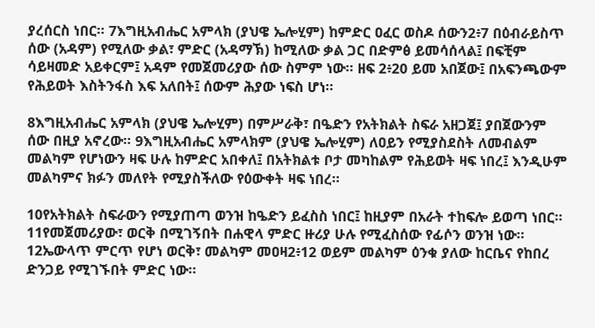ያረሰርስ ነበር። 7እግዚአብሔር አምላክ (ያህዌ ኤሎሂም) ከምድር ዐፈር ወስዶ ሰውን2፥7 በዕብራይስጥ ሰው (አዳም) የሚለው ቃል፣ ምድር (አዳማኽ) ከሚለው ቃል ጋር በድምፅ ይመሳሰላል፤ በፍቺም ሳይዛመድ አይቀርም፤ አዳም የመጀመሪያው ሰው ስምም ነው። ዘፍ 2፥20 ይመ አበጀው፤ በአፍንጫውም የሕይወት እስትንፋስ እፍ አለበት፤ ሰውም ሕያው ነፍስ ሆነ።

8እግዚአብሔር አምላክ (ያህዌ ኤሎሂም) በምሥራቅ፣ በዔድን የአትክልት ስፍራ አዘጋጀ፤ ያበጀውንም ሰው በዚያ አኖረው። 9እግዚአብሔር አምላክም (ያህዌ ኤሎሂም) ለዐይን የሚያስደስት ለመብልም መልካም የሆነውን ዛፍ ሁሉ ከምድር አበቀለ፤ በአትክልቱ ቦታ መካከልም የሕይወት ዛፍ ነበረ፤ እንዲሁም መልካምና ክፉን መለየት የሚያስችለው የዕውቀት ዛፍ ነበረ።

10የአትክልት ስፍራውን የሚያጠጣ ወንዝ ከዔድን ይፈስስ ነበር፤ ከዚያም በአራት ተከፍሎ ይወጣ ነበር። 11የመጀመሪያው፣ ወርቅ በሚገኝበት በሐዊላ ምድር ዙሪያ ሁሉ የሚፈስሰው የፊሶን ወንዝ ነው። 12ኤውላጥ ምርጥ የሆነ ወርቅ፣ መልካም መዐዛ2፥12 ወይም መልካም ዕንቁ ያለው ከርቤና የከበረ ድንጋይ የሚገኙበት ምድር ነው።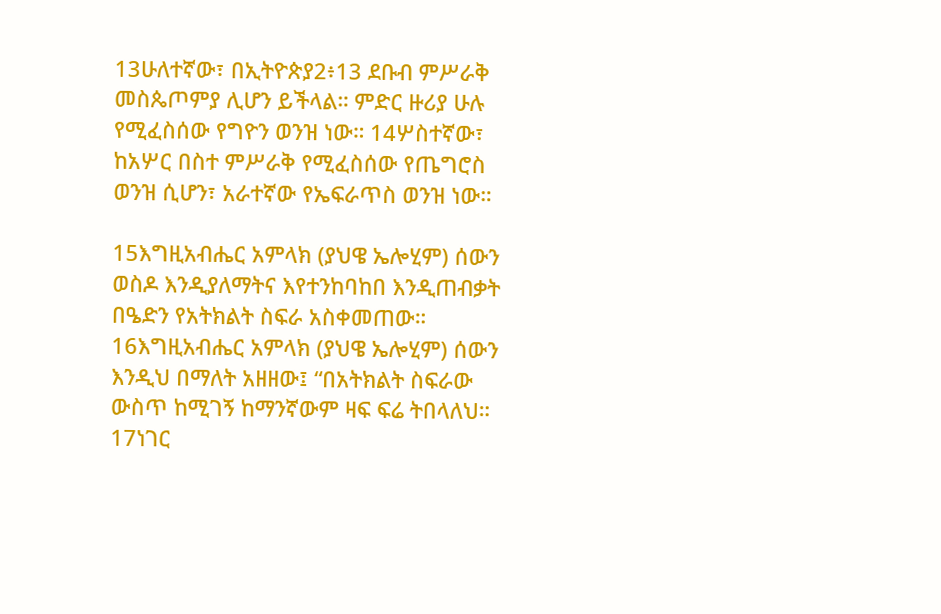13ሁለተኛው፣ በኢትዮጵያ2፥13 ደቡብ ምሥራቅ መስጴጦምያ ሊሆን ይችላል። ምድር ዙሪያ ሁሉ የሚፈስሰው የግዮን ወንዝ ነው። 14ሦስተኛው፣ ከአሦር በስተ ምሥራቅ የሚፈስሰው የጤግሮስ ወንዝ ሲሆን፣ አራተኛው የኤፍራጥስ ወንዝ ነው።

15እግዚአብሔር አምላክ (ያህዌ ኤሎሂም) ሰውን ወስዶ እንዲያለማትና እየተንከባከበ እንዲጠብቃት በዔድን የአትክልት ስፍራ አስቀመጠው። 16እግዚአብሔር አምላክ (ያህዌ ኤሎሂም) ሰውን እንዲህ በማለት አዘዘው፤ “በአትክልት ስፍራው ውስጥ ከሚገኝ ከማንኛውም ዛፍ ፍሬ ትበላለህ። 17ነገር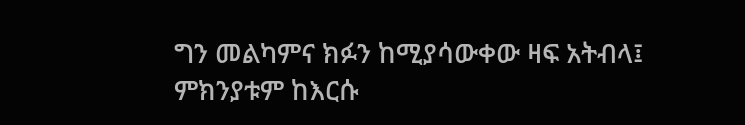ግን መልካምና ክፉን ከሚያሳውቀው ዛፍ አትብላ፤ ምክንያቱም ከእርሱ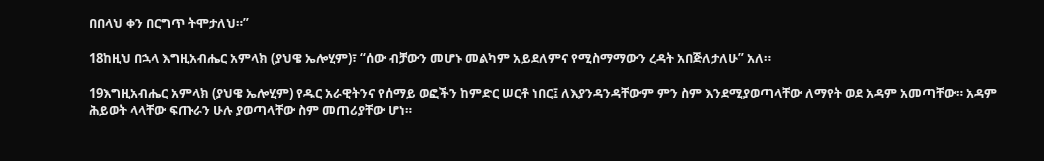በበላህ ቀን በርግጥ ትሞታለህ።”

18ከዚህ በኋላ እግዚአብሔር አምላክ (ያህዌ ኤሎሂም)፣ “ሰው ብቻውን መሆኑ መልካም አይደለምና የሚስማማውን ረዳት አበጅለታለሁ” አለ።

19እግዚአብሔር አምላክ (ያህዌ ኤሎሂም) የዱር አራዊትንና የሰማይ ወፎችን ከምድር ሠርቶ ነበር፤ ለእያንዳንዳቸውም ምን ስም እንደሚያወጣላቸው ለማየት ወደ አዳም አመጣቸው። አዳም ሕይወት ላላቸው ፍጡራን ሁሉ ያወጣላቸው ስም መጠሪያቸው ሆነ።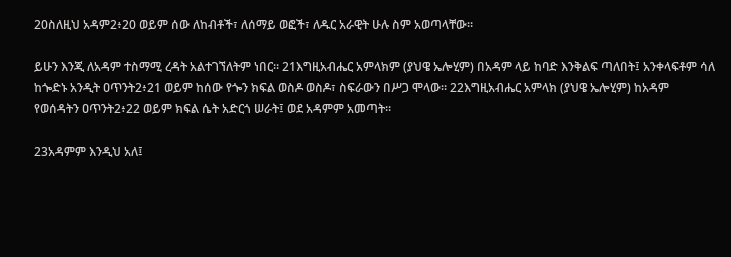20ስለዚህ አዳም2፥20 ወይም ሰው ለከብቶች፣ ለሰማይ ወፎች፣ ለዱር አራዊት ሁሉ ስም አወጣላቸው።

ይሁን እንጂ ለአዳም ተስማሚ ረዳት አልተገኘለትም ነበር። 21እግዚአብሔር አምላክም (ያህዌ ኤሎሂም) በአዳም ላይ ከባድ እንቅልፍ ጣለበት፤ አንቀላፍቶም ሳለ ከጐድኑ አንዲት ዐጥንት2፥21 ወይም ከሰው የጐን ክፍል ወስዶ ወስዶ፣ ስፍራውን በሥጋ ሞላው። 22እግዚአብሔር አምላክ (ያህዌ ኤሎሂም) ከአዳም የወሰዳትን ዐጥንት2፥22 ወይም ክፍል ሴት አድርጎ ሠራት፤ ወደ አዳምም አመጣት።

23አዳምም እንዲህ አለ፤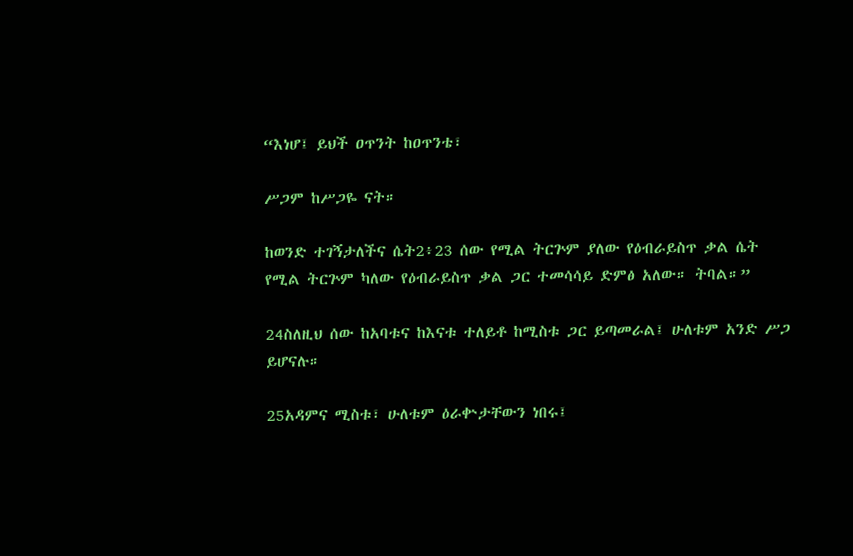“እነሆ፤ ይህች ዐጥንት ከዐጥንቴ፣

ሥጋም ከሥጋዬ ናት።

ከወንድ ተገኝታለችና ሴት2፥23 ሰው የሚል ትርጕም ያለው የዕብራይስጥ ቃል ሴት የሚል ትርጕም ካለው የዕብራይስጥ ቃል ጋር ተመሳሳይ ድምፅ አለው። ትባል።”

24ስለዚህ ሰው ከአባቱና ከእናቱ ተለይቶ ከሚስቱ ጋር ይጣመራል፤ ሁለቱም አንድ ሥጋ ይሆናሉ።

25አዳምና ሚስቱ፣ ሁለቱም ዕራቍታቸውን ነበሩ፤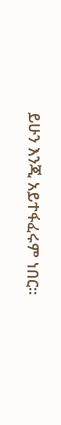ይሁን እንጂ አይተፋፈሩም ነበር።